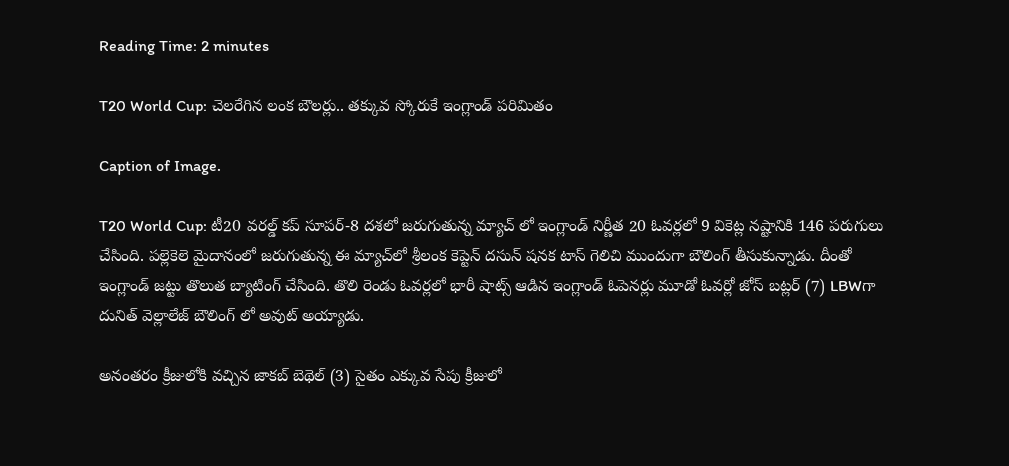Reading Time: 2 minutes

T20 World Cup: చెలరేగిన లంక బౌలర్లు.. తక్కువ స్కోరుకే ఇంగ్లాండ్ పరిమితం

Caption of Image.

T20 World Cup: టీ20 వరల్డ్ కప్ సూపర్-8 దశలో జరుగుతున్న మ్యాచ్ లో ఇంగ్లాండ్ నిర్ణీత 20 ఓవర్లలో 9 వికెట్ల నష్టానికి 146 పరుగులు చేసింది. పల్లెకెలె మైదానంలో జరుగుతున్న ఈ మ్యాచ్‌లో శ్రీలంక కెప్టెన్ దసున్ షనక టాస్ గెలిచి ముందుగా బౌలింగ్ తీసుకున్నాడు. దీంతో ఇంగ్లాండ్ జట్టు తొలుత బ్యాటింగ్ చేసింది. తొలి రెండు ఓవర్లలో భారీ షాట్స్ ఆడిన ఇంగ్లాండ్ ఓపెనర్లు మూడో ఓవర్లో జోస్ బట్లర్ (7) LBWగా దునిత్ వెల్లాలేజ్ బౌలింగ్ లో అవుట్ అయ్యాడు.

అనంతరం క్రీజులోకి వచ్చిన జాకబ్ బెథెల్ (3) సైతం ఎక్కువ సేపు క్రీజులో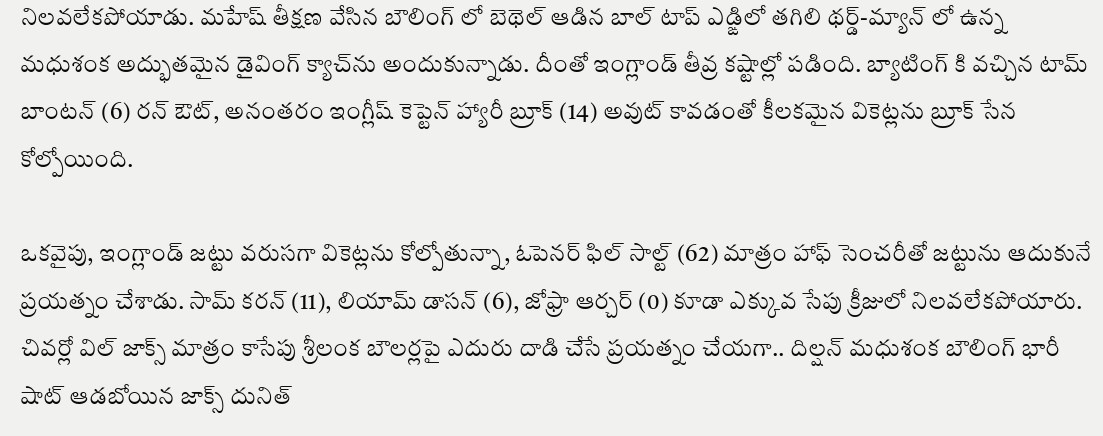నిలవలేకపోయాడు. మహేష్ తీక్షణ వేసిన బౌలింగ్ లో బెథెల్ ఆడిన బాల్ టాప్ ఎడ్ఙిలో తగిలి థర్డ్-మ్యాన్ లో ఉన్న మధుశంక అద్భుతమైన డైవింగ్ క్యాచ్‌ను అందుకున్నాడు. దీంతో ఇంగ్లాండ్ తీవ్ర కష్టాల్లో పడింది. బ్యాటింగ్ కి వచ్చిన టామ్ బాంటన్ (6) రన్ ఔట్, అనంతరం ఇంగ్లీష్ కెప్టెన్ హ్యారీ బ్రూక్ (14) అవుట్ కావడంతో కీలకమైన వికెట్లను బ్రూక్ సేన కోల్పోయింది.

ఒకవైపు, ఇంగ్లాండ్ జట్టు వరుసగా వికెట్లను కోల్పోతున్నా, ఓపెనర్ ఫిల్ సాల్ట్ (62) మాత్రం హాఫ్ సెంచరీతో జట్టును ఆదుకునే ప్రయత్నం చేశాడు. సామ్ కరన్ (11), లియామ్ డాసన్ (6), జోఫ్రా ఆర్చర్ (0) కూడా ఎక్కువ సేపు క్రీజులో నిలవలేకపోయారు. చివర్లో విల్ జాక్స్ మాత్రం కాసేపు శ్రీలంక బౌలర్లపై ఎదురు దాడి చేసే ప్రయత్నం చేయగా.. దిల్షన్ మధుశంక బౌలింగ్ భారీ షాట్ ఆడబోయిన జాక్స్ దునిత్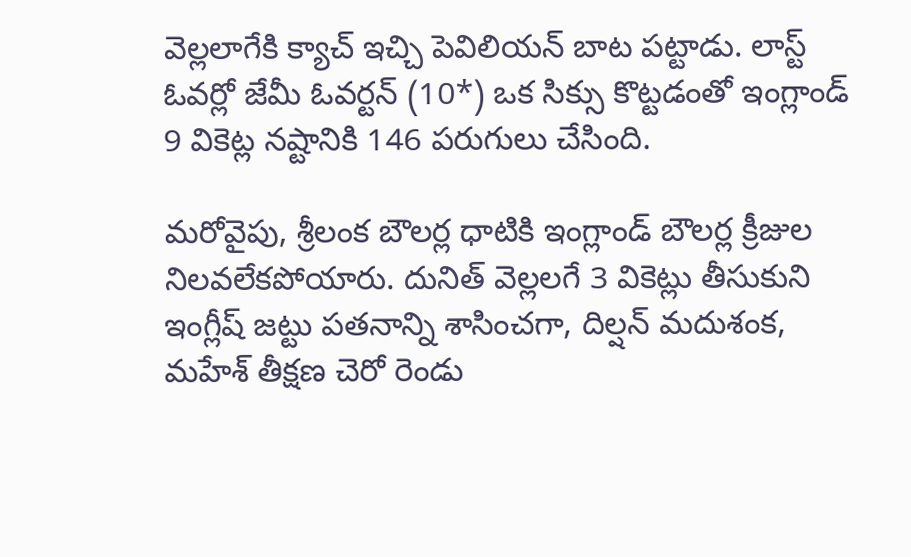వెల్లలాగేకి క్యాచ్ ఇచ్చి పెవిలియన్ బాట పట్టాడు. లాస్ట్ ఓవర్లో జేమీ ఓవర్టన్ (10*) ఒక సిక్సు కొట్టడంతో ఇంగ్లాండ్ 9 వికెట్ల నష్టానికి 146 పరుగులు చేసింది.

మరోవైపు, శ్రీలంక బౌలర్ల ధాటికి ఇంగ్లాండ్ బౌలర్ల క్రీజుల నిలవలేకపోయారు. దునిత్ వెల్లలగే 3 వికెట్లు తీసుకుని ఇంగ్లీష్ జట్టు పతనాన్ని శాసించగా, దిల్షన్ మదుశంక, మహేశ్ తీక్షణ చెరో రెండు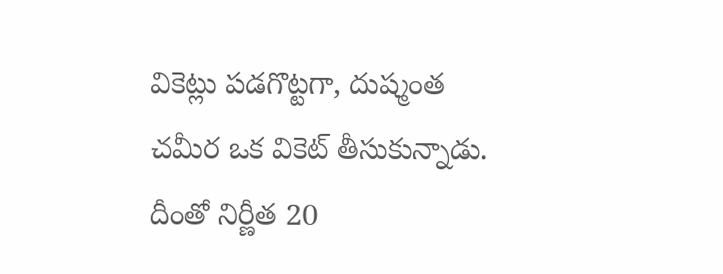వికెట్లు పడగొట్టగా, దుష్మంత చమీర ఒక వికెట్ తీసుకున్నాడు. దీంతో నిర్ణీత 20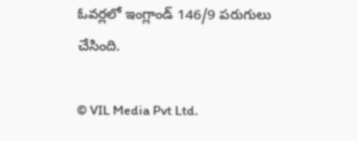ఓవర్లలో ఇంగ్లాండ్ 146/9 పరుగులు చేసింది.

© VIL Media Pvt Ltd.